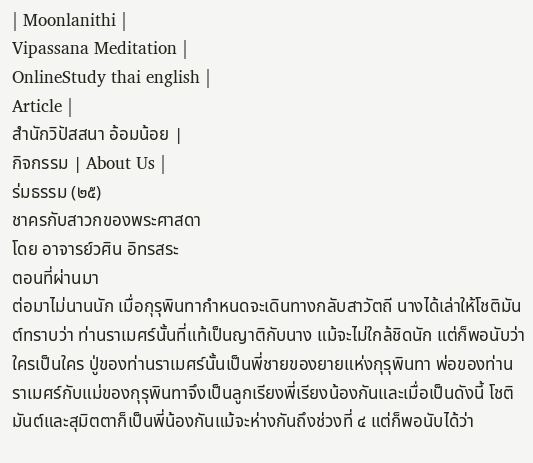| Moonlanithi |
Vipassana Meditation |
OnlineStudy thai english |
Article |
สำนักวิปัสสนา อ้อมน้อย |
กิจกรรม | About Us |
ร่มธรรม (๒๕)
ชาครกับสาวกของพระศาสดา
โดย อาจารย์วศิน อิทรสระ
ตอนที่ผ่านมา
ต่อมาไม่นานนัก เมื่อกุรุพินทากำหนดจะเดินทางกลับสาวัตถี นางได้เล่าให้โชติมันต์ทราบว่า ท่านราเมศร์นั้นที่แท้เป็นญาติกับนาง แม้จะไม่ใกล้ชิดนัก แต่ก็พอนับว่าใครเป็นใคร ปู่ของท่านราเมศร์นั้นเป็นพี่ชายของยายแห่งกุรุพินทา พ่อของท่านราเมศร์กับแม่ของกุรุพินทาจึงเป็นลูกเรียงพี่เรียงน้องกันและเมื่อเป็นดังนี้ โชติมันต์และสุมิตตาก็เป็นพี่น้องกันแม้จะห่างกันถึงช่วงที่ ๔ แต่ก็พอนับได้ว่า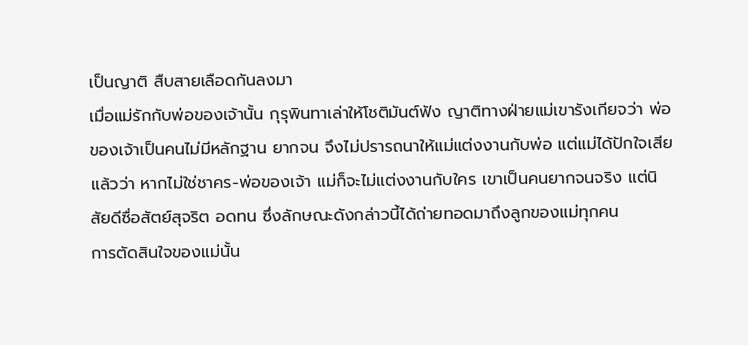เป็นญาติ สืบสายเลือดกันลงมา
เมื่อแม่รักกับพ่อของเจ้านั้น กุรุพินทาเล่าให้โชติมันต์ฟัง ญาติทางฝ่ายแม่เขารังเกียจว่า พ่อของเจ้าเป็นคนไม่มีหลักฐาน ยากจน จึงไม่ปรารถนาให้แม่แต่งงานกับพ่อ แต่แม่ได้ปักใจเสียแล้วว่า หากไม่ใช่ชาคร-พ่อของเจ้า แม่ก็จะไม่แต่งงานกับใคร เขาเป็นคนยากจนจริง แต่นิสัยดีซื่อสัตย์สุจริต อดทน ซึ่งลักษณะดังกล่าวนี้ได้ถ่ายทอดมาถึงลูกของแม่ทุกคน
การตัดสินใจของแม่นั้น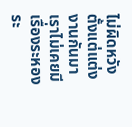ไม่ผิดหวัง ตั้งแต่แต่งงานกันมา เราไม่เคยมีเรื่องระหองระ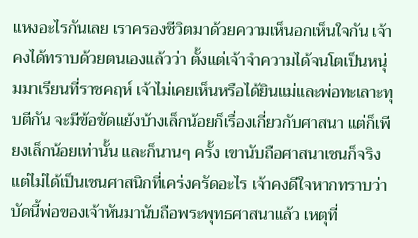แหงอะไรกันเลย เราครองชีวิตมาด้วยความเห็นอกเห็นใจกัน เจ้าคงได้ทราบด้วยตนเองแล้วว่า ตั้งแต่เจ้าจำความได้จนโตเป็นหนุ่มมาเรียนที่ราชคฤห์ เจ้าไม่เคยเห็นหรือได้ยินแม่และพ่อทะเลาะทุบตีกัน จะมีข้อขัดแย้งบ้างเล็กน้อยก็เรื่องเกี่ยวกับศาสนา แต่ก็เพียงเล็กน้อยเท่านั้น และก็นานๆ ครั้ง เขานับถือศาสนาเชนก็จริง แต่ไม่ได้เป็นเชนศาสนิกที่เคร่งครัดอะไร เจ้าคงดีใจหากทราบว่าบัดนี้พ่อของเจ้าหันมานับถือพระพุทธศาสนาแล้ว เหตุที่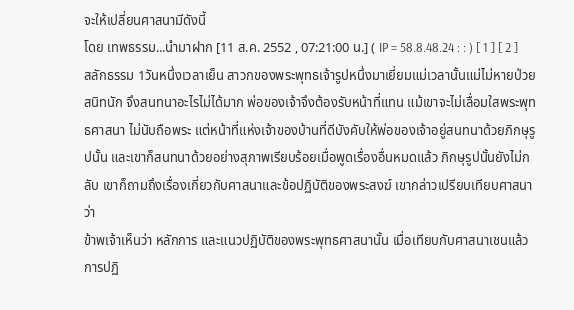จะให้เปลี่ยนศาสนามีดังนี้
โดย เทพธรรม...นำมาฝาก [11 ส.ค. 2552 , 07:21:00 น.] ( IP = 58.8.48.24 : : ) [ 1 ] [ 2 ]
สลักธรรม 1วันหนึ่งเวลาเย็น สาวกของพระพุทธเจ้ารูปหนึ่งมาเยี่ยมแม่เวลานั้นแม่ไม่หายป่วยสนิทนัก จึงสนทนาอะไรไม่ได้มาก พ่อของเจ้าจึงต้องรับหน้าที่แทน แม้เขาจะไม่เลื่อมใสพระพุทธศาสนา ไม่นับถือพระ แต่หน้าที่แห่งเจ้าของบ้านที่ดีบังคับให้พ่อของเจ้าอยู่สนทนาด้วยภิกษุรูปนั้น และเขาก็สนทนาด้วยอย่างสุภาพเรียบร้อยเมื่อพูดเรื่องอื่นหมดแล้ว ภิกษุรูปนั้นยังไม่กลับ เขาก็ถามถึงเรื่องเกี่ยวกับศาสนาและข้อปฏิบัติของพระสงฆ์ เขากล่าวเปรียบเทียบศาสนาว่า
ข้าพเจ้าเห็นว่า หลักการ และแนวปฏิบัติของพระพุทธศาสนานั้น เมื่อเทียบกับศาสนาเชนแล้ว การปฏิ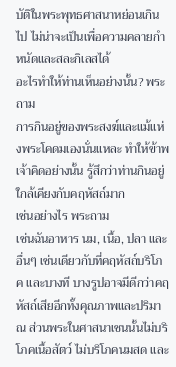บัติในพระพุทธศาสนาหย่อนเกินไป ไม่น่าจะเป็นเพื่อความคลายกำหนัดและสละกิเลสได้
อะไรทำให้ท่านเห็นอย่างนั้น? พระถาม
การกินอยู่ของพระสงฆ์และแม้แห่งพระโคดมเองนั่นแหละ ทำให้ข้าพเจ้าคิดอย่างนั้น รู้สึกว่าท่านกินอยู่ใกล้เคียงกับคฤหัสถ์มาก
เช่นอย่างไร พระถาม
เช่นฉันอาหาร นม, เนื้อ, ปลา และอื่นๆ เช่นเดียวกับที่คฤหัสถ์บริโภค และบางที บางรูปอาจมีดีกว่าคฤหัสถ์เสียอีกทั้งคุณภาพและปริมาณ ส่วนพระในศาสนาเชนนั้นไม่บริโภคเนื้อสัตว์ ไม่บริโภคนมสด และ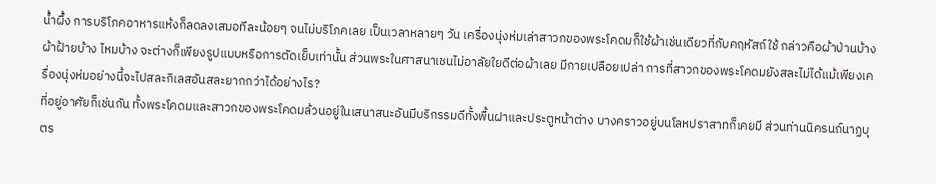น้ำผึ้ง การบริโภคอาหารแห้งก็ลดลงเสมอทีละน้อยๆ จนไม่บริโภคเลย เป็นเวลาหลายๆ วัน เครื่องนุ่งห่มเล่าสาวกของพระโคดมก็ใช้ผ้าเช่นเดียวที่กับคฤหัสถ์ใช้ กล่าวคือผ้าป่านบ้าง ผ้าฝ้ายบ้าง ไหมบ้าง จะต่างก็เพียงรูปแบบหรือการตัดเย็บเท่านั้น ส่วนพระในศาสนาเชนไม่อาลัยใยดีต่อผ้าเลย มีกายเปลือยเปล่า การที่สาวกของพระโคดมยังสละไม่ได้แม้เพียงเครื่องนุ่งห่มอย่างนี้จะไปสละกิเลสอันสละยากกว่าได้อย่างไร?
ที่อยู่อาศัยก็เช่นกัน ทั้งพระโคดมและสาวกของพระโคดมล้วนอยู่ในเสนาสนะอันมีบริกรรมดีทั้งพื้นฝาและประตูหน้าต่าง บางคราวอยู่บนโลหปราสาทก็เคยมี ส่วนท่านนิครนถ์นาฏบุตร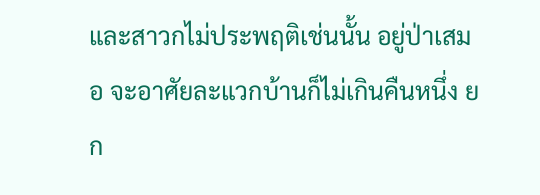และสาวกไม่ประพฤติเช่นนั้น อยู่ป่าเสมอ จะอาศัยละแวกบ้านก็ไม่เกินคืนหนึ่ง ยก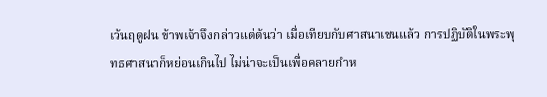เว้นฤดูฝน ข้าพเจ้าจึงกล่าวแต่ต้นว่า เมื่อเทียบกับศาสนาเชนแล้ว การปฏิบัติในพระพุทธศาสนาก็หย่อนเกินไป ไม่น่าจะเป็นเพื่อคลายกำห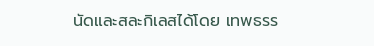นัดและสละกิเลสได้โดย เทพธรร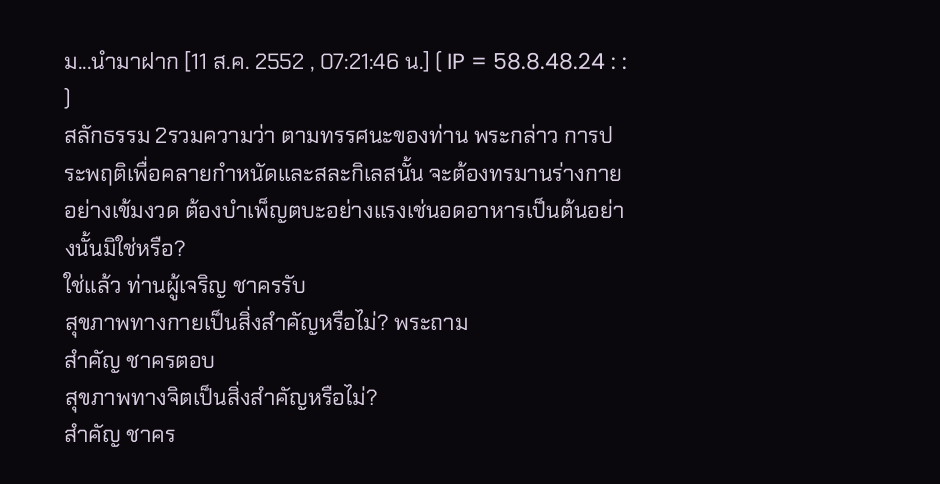ม...นำมาฝาก [11 ส.ค. 2552 , 07:21:46 น.] ( IP = 58.8.48.24 : : )
สลักธรรม 2รวมความว่า ตามทรรศนะของท่าน พระกล่าว การประพฤติเพื่อคลายกำหนัดและสละกิเลสนั้น จะต้องทรมานร่างกายอย่างเข้มงวด ต้องบำเพ็ญตบะอย่างแรงเช่นอดอาหารเป็นต้นอย่างนั้นมิใช่หรือ?
ใช่แล้ว ท่านผู้เจริญ ชาครรับ
สุขภาพทางกายเป็นสิ่งสำคัญหรือไม่? พระถาม
สำคัญ ชาครตอบ
สุขภาพทางจิตเป็นสิ่งสำคัญหรือไม่?
สำคัญ ชาคร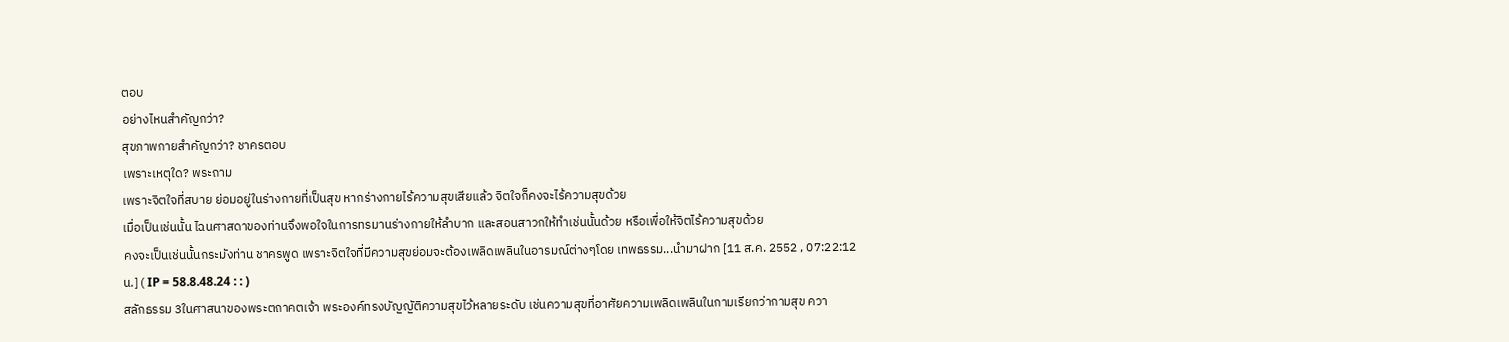ตอบ
อย่างไหนสำคัญกว่า?
สุขภาพกายสำคัญกว่า? ชาครตอบ
เพราะเหตุใด? พระถาม
เพราะจิตใจที่สบาย ย่อมอยู่ในร่างกายที่เป็นสุข หากร่างกายไร้ความสุขเสียแล้ว จิตใจก็คงจะไร้ความสุขด้วย
เมื่อเป็นเช่นนั้น ไฉนศาสดาของท่านจึงพอใจในการทรมานร่างกายให้ลำบาก และสอนสาวกให้ทำเช่นนั้นด้วย หรือเพื่อให้จิตไร้ความสุขด้วย
คงจะเป็นเช่นนั้นกระมังท่าน ชาครพูด เพราะจิตใจที่มีความสุขย่อมจะต้องเพลิดเพลินในอารมณ์ต่างๆโดย เทพธรรม...นำมาฝาก [11 ส.ค. 2552 , 07:22:12 น.] ( IP = 58.8.48.24 : : )
สลักธรรม 3ในศาสนาของพระตถาคตเจ้า พระองค์ทรงบัญญัติความสุขไว้หลายระดับ เช่นความสุขที่อาศัยความเพลิดเพลินในกามเรียกว่ากามสุข ควา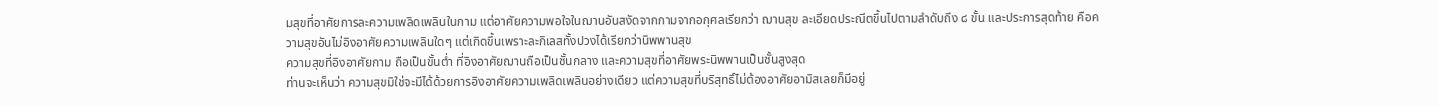มสุขที่อาศัยการละความเพลิดเพลินในกาม แต่อาศัยความพอใจในฌานอันสงัดจากกามจากอกุศลเรียกว่า ฌานสุข ละเอียดประณีตขึ้นไปตามลำดับถึง ๘ ขั้น และประการสุดท้าย คือความสุขอันไม่อิงอาศัยความเพลินใดๆ แต่เกิดขึ้นเพราะละกิเลสทั้งปวงได้เรียกว่านิพพานสุข
ความสุขที่อิงอาศัยกาม ถือเป็นขั้นต่ำ ที่อิงอาศัยฌานถือเป็นชั้นกลาง และความสุขที่อาศัยพระนิพพานเป็นชั้นสูงสุด
ท่านจะเห็นว่า ความสุขมิใช่จะมีได้ด้วยการอิงอาศัยความเพลิดเพลินอย่างเดียว แต่ความสุขที่บริสุทธิ์ไม่ต้องอาศัยอามิสเลยก็มีอยู่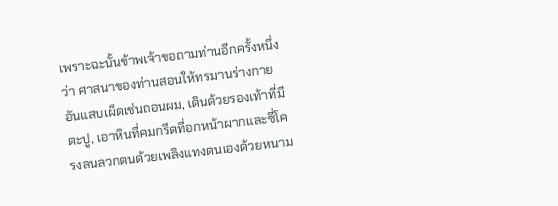เพราะฉะนั้นข้าพเจ้าขอถามท่านอีกครั้งหนึ่งว่า ศาสนาของท่านสอนให้ทรมานร่างกายอันแสบเผ็ดเช่นถอนผม, เดินด้วยรองเท้าที่มีตะปู, เอาหินที่คมกรีดที่อกหน้าผากและซี่โครงลนลวกตนด้วยเพลิงแทงตนเองด้วยหนาม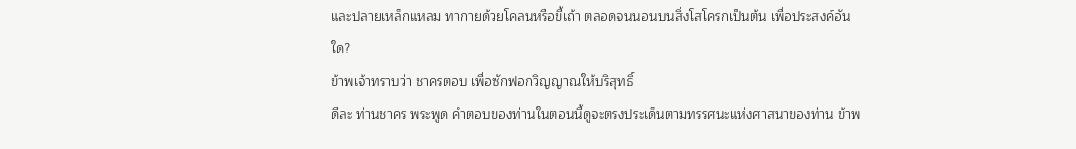และปลายเหล็กแหลม ทากายด้วยโคลนหรือขี้เถ้า ตลอดจนนอนบนสิ่งโสโครกเป็นต้น เพื่อประสงค์อันใด?
ข้าพเจ้าทราบว่า ชาครตอบ เพื่อซักฟอกวิญญาณให้บริสุทธิ์
ดีละ ท่านชาคร พระพูด คำตอบของท่านในตอนนี้ดูจะตรงประเด็นตามทรรศนะแห่งศาสนาของท่าน ข้าพ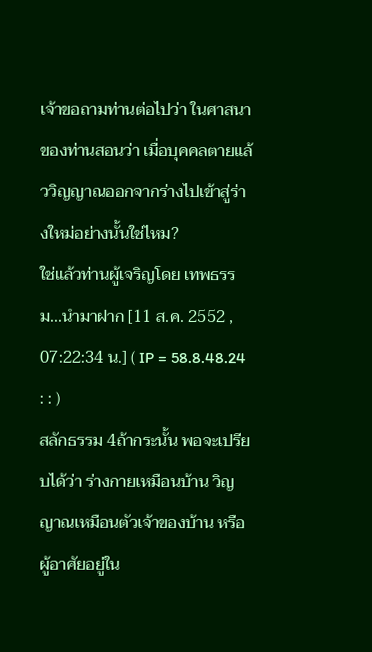เจ้าขอถามท่านต่อไปว่า ในศาสนาของท่านสอนว่า เมื่อบุคคลตายแล้ววิญญาณออกจากร่างไปเข้าสู่ร่างใหม่อย่างนั้นใช่ไหม?
ใช่แล้วท่านผู้เจริญโดย เทพธรรม...นำมาฝาก [11 ส.ค. 2552 , 07:22:34 น.] ( IP = 58.8.48.24 : : )
สลักธรรม 4ถ้ากระนั้น พอจะเปรียบได้ว่า ร่างกายเหมือนบ้าน วิญญาณเหมือนตัวเจ้าของบ้าน หรือผู้อาศัยอยู่ใน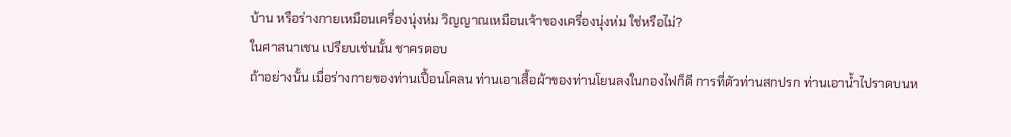บ้าน หรือร่างกายเหมือนเครื่องนุ่งห่ม วิญญาณเหมือนเจ้าของเครื่องนุ่งห่ม ใช่หรือไม่?
ในศาสนาเชน เปรียบเช่นนั้น ชาครตอบ
ถ้าอย่างนั้น เมื่อร่างกายของท่านเปื้อนโคลน ท่านเอาเสื้อผ้าของท่านโยนลงในกองไฟก็ดี การที่ตัวท่านสกปรก ท่านเอาน้ำไปราดบนห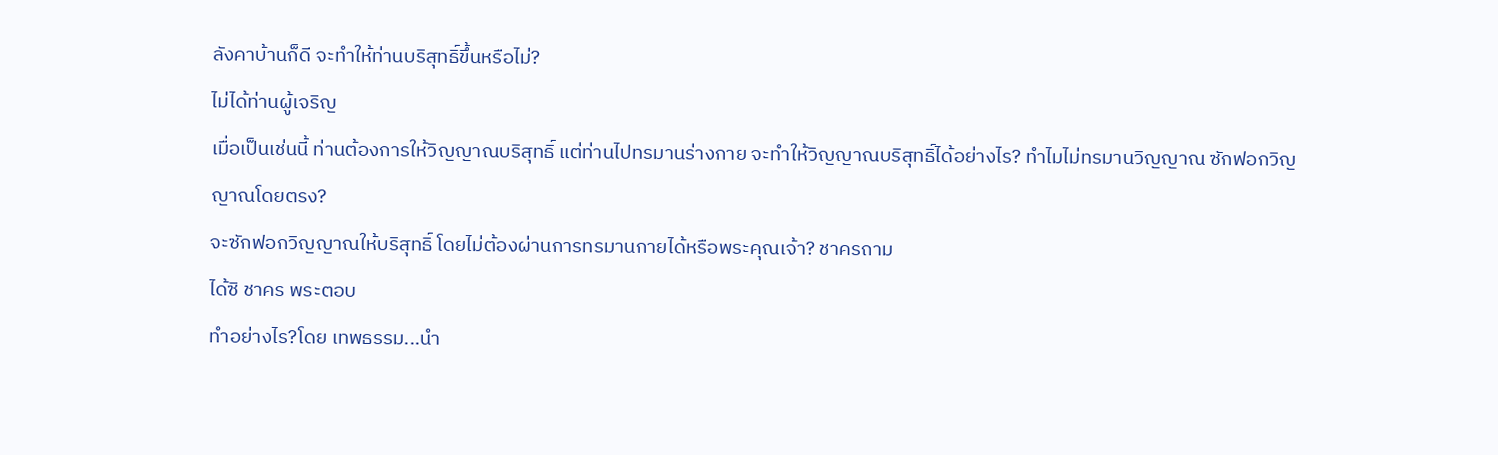ลังคาบ้านก็ดี จะทำให้ท่านบริสุทธิ์ขึ้นหรือไม่?
ไม่ได้ท่านผู้เจริญ
เมื่อเป็นเช่นนี้ ท่านต้องการให้วิญญาณบริสุทธิ์ แต่ท่านไปทรมานร่างกาย จะทำให้วิญญาณบริสุทธิ์ได้อย่างไร? ทำไมไม่ทรมานวิญญาณ ซักฟอกวิญญาณโดยตรง?
จะซักฟอกวิญญาณให้บริสุทธิ์ โดยไม่ต้องผ่านการทรมานกายได้หรือพระคุณเจ้า? ชาครถาม
ได้ซิ ชาคร พระตอบ
ทำอย่างไร?โดย เทพธรรม...นำ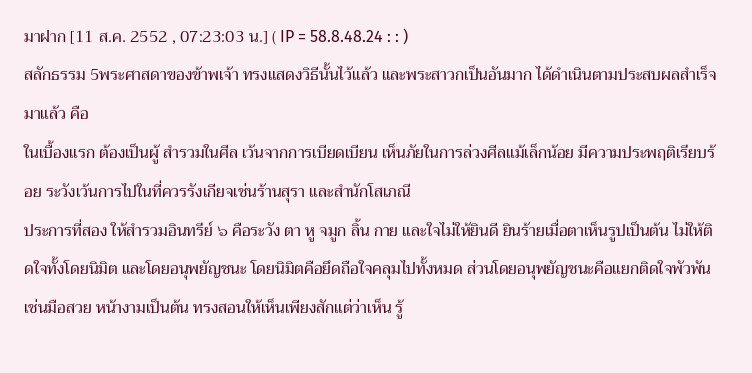มาฝาก [11 ส.ค. 2552 , 07:23:03 น.] ( IP = 58.8.48.24 : : )
สลักธรรม 5พระศาสดาของข้าพเจ้า ทรงแสดงวิธีนั้นไว้แล้ว และพระสาวกเป็นอันมาก ได้ดำเนินตามประสบผลสำเร็จมาแล้ว คือ
ในเบื้องแรก ต้องเป็นผู้ สำรวมในศีล เว้นจากการเบียดเบียน เห็นภัยในการล่วงศีลแม้เล็กน้อย มีความประพฤติเรียบร้อย ระวังเว้นการไปในที่ควรรังเกียจเช่นร้านสุรา และสำนักโสเภณี
ประการที่สอง ให้สำรวมอินทรีย์ ๖ คือระวัง ตา หู จมูก ลิ้น กาย และใจไม่ให้ยินดี ยินร้ายเมื่อตาเห็นรูปเป็นต้น ไม่ให้ติดใจทั้งโดยนิมิต และโดยอนุพยัญชนะ โดยนิมิตคือยึดถือใจคลุมไปทั้งหมด ส่วนโดยอนุพยัญชนะคือแยกติดใจพัวพัน เช่นมือสวย หน้างามเป็นต้น ทรงสอนให้เห็นเพียงสักแต่ว่าเห็น รู้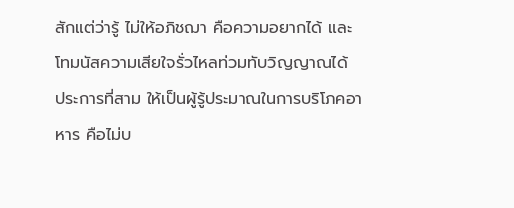สักแต่ว่ารู้ ไม่ให้อภิชฌา คือความอยากได้ และโทมนัสความเสียใจรั่วไหลท่วมทับวิญญาณได้
ประการที่สาม ให้เป็นผู้รู้ประมาณในการบริโภคอาหาร คือไม่บ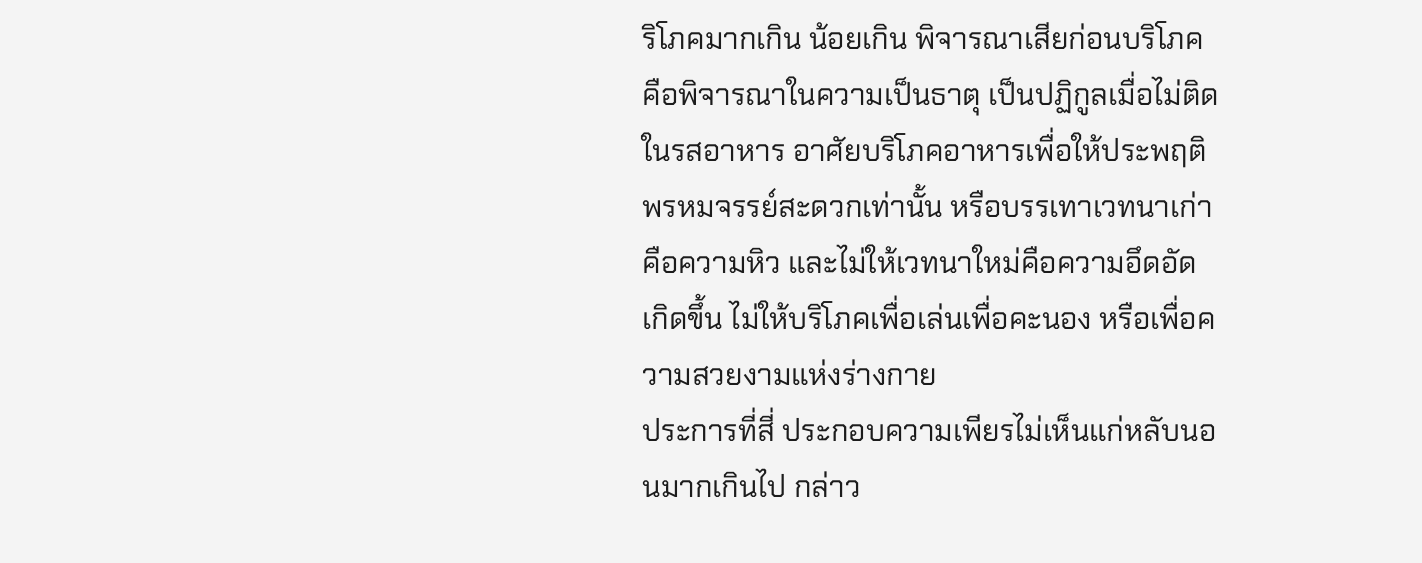ริโภคมากเกิน น้อยเกิน พิจารณาเสียก่อนบริโภค คือพิจารณาในความเป็นธาตุ เป็นปฏิกูลเมื่อไม่ติดในรสอาหาร อาศัยบริโภคอาหารเพื่อให้ประพฤติพรหมจรรย์สะดวกเท่านั้น หรือบรรเทาเวทนาเก่าคือความหิว และไม่ให้เวทนาใหม่คือความอึดอัดเกิดขึ้น ไม่ให้บริโภคเพื่อเล่นเพื่อคะนอง หรือเพื่อความสวยงามแห่งร่างกาย
ประการที่สี่ ประกอบความเพียรไม่เห็นแก่หลับนอนมากเกินไป กล่าว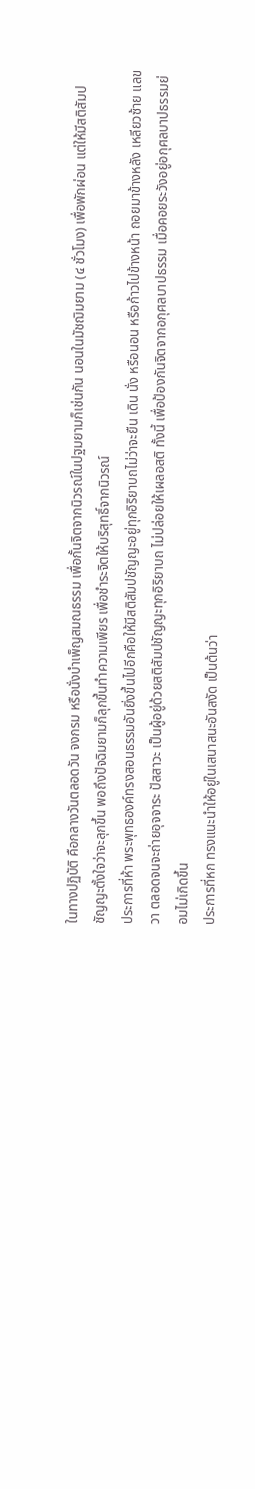ในทางปฏิบัติ คือกลางวันตลอดวัน จงกรม หรือนั่งบำเพ็ญสมณธรรม เพื่อกั้นจิตจากนิวรณ์ในปฐมยามก็เช่นกัน นอนในมัชฌิมยาม (๔ ชั่วโมง) เพื่อพักผ่อน แต่ให้มีสติสัมปชัญญะตั้งใจว่าจะลุกขึ้น พอถึงปัจฉิมยามก็ลุกขึ้นทำความเพียร เพื่อชำระจิตให้บริสุทธิ์จากนิวรณ์
ประการที่ห้า พระพุทธองค์ทรงสอนธรรมอันยิ่งขึ้นไปอีกคือให้มีสติสัมปชัญญะอยู่ทุกอิริยาบถไม่ว่าจะยืน เดิน นั่ง หรือนอน หรือก้าวไปข้างหน้า ถอยมาข้างหลัง เหลียวซ้าย แลขวา ตลอดจนจะถ่ายอุจจาระ ปัสสาวะ เป็นผู้อยู่ด้วยสติสัมปชัญญะทุกอิริยาบถ ไม่ปล่อยให้เผลอสติ ทั้งนี้ เพื่อป้องกันจิตจากอกุศลบาปธรรม เมื่อคอยระวังอยู่อกุศลบาปธรรมย่อมไม่เกิดขึ้น
ประการที่หก ทรงแนะนำให้อยู่ในเสนาสนะอันสงัด เป็นต้นว่า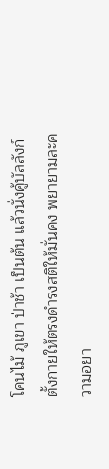โคนไม้ ภูเขา ป่าช้า เป็นต้น แล้วนั่งคู้บัลลังก์ตั้งกายให้ตรงดำรงสติให้มั่นคง พยายามละความอยา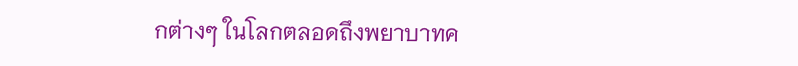กต่างๆ ในโลกตลอดถึงพยาบาทค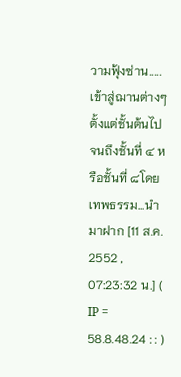วามฟุ้งซ่าน.....เข้าสู่ฌานต่างๆ ตั้งแต่ชั้นต้นไปจนถึงชั้นที่ ๔ หรือชั้นที่ ๘โดย เทพธรรม...นำมาฝาก [11 ส.ค. 2552 , 07:23:32 น.] ( IP = 58.8.48.24 : : )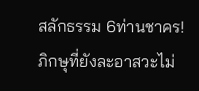สลักธรรม 6ท่านชาคร! ภิกษุที่ยังละอาสวะไม่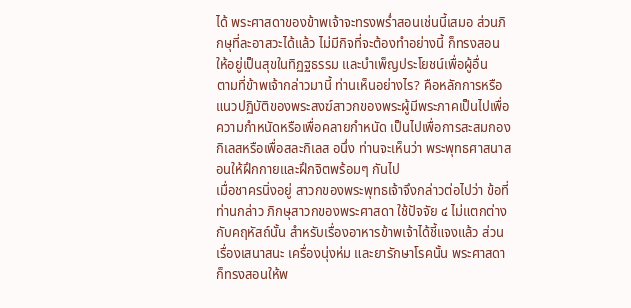ได้ พระศาสดาของข้าพเจ้าจะทรงพร่ำสอนเช่นนี้เสมอ ส่วนภิกษุที่ละอาสวะได้แล้ว ไม่มีกิจที่จะต้องทำอย่างนี้ ก็ทรงสอน ให้อยู่เป็นสุขในทิฏฐธรรม และบำเพ็ญประโยชน์เพื่อผู้อื่น
ตามที่ข้าพเจ้ากล่าวมานี้ ท่านเห็นอย่างไร? คือหลักการหรือแนวปฏิบัติของพระสงฆ์สาวกของพระผู้มีพระภาคเป็นไปเพื่อความกำหนัดหรือเพื่อคลายกำหนัด เป็นไปเพื่อการสะสมกองกิเลสหรือเพื่อสละกิเลส อนึ่ง ท่านจะเห็นว่า พระพุทธศาสนาสอนให้ฝึกกายและฝึกจิตพร้อมๆ กันไป
เมื่อชาครนิ่งอยู่ สาวกของพระพุทธเจ้าจึงกล่าวต่อไปว่า ข้อที่ท่านกล่าว ภิกษุสาวกของพระศาสดา ใช้ปัจจัย ๔ ไม่แตกต่างกับคฤหัสถ์นั้น สำหรับเรื่องอาหารข้าพเจ้าได้ชี้แจงแล้ว ส่วนเรื่องเสนาสนะ เครื่องนุ่งห่ม และยารักษาโรคนั้น พระศาสดาก็ทรงสอนให้พ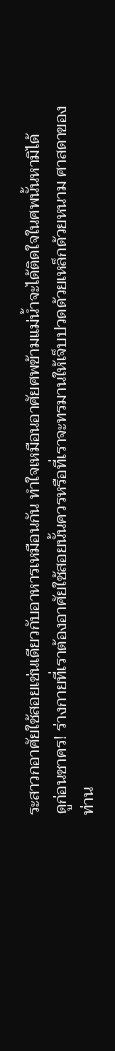ระสาวกอาศัยใช้สอยเช่นเดียวกับอาหารเหมือนกัน ทำใจเหมือนอาศัยศพข้ามแม่น้ำจะได้ติดใจในศพนั้นหามิได้
ดูก่อนชาคร! ร่างกายที่เราต้องอาศัยใช้สอยนั้นควรหรือที่เราจะทรมานให้เจ็บปวดด้วยเหล็กด้วยหนาม ศาสดาของท่าน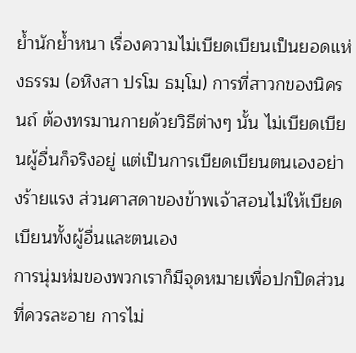ย้ำนักย้ำหนา เรื่องความไม่เบียดเบียนเป็นยอดแห่งธรรม (อหิงสา ปรโม ธมฺโม) การที่สาวกของนิครนถ์ ต้องทรมานกายด้วยวิธีต่างๆ นั้น ไม่เบียดเบียนผู้อื่นก็จริงอยู่ แต่เป็นการเบียดเบียนตนเองอย่างร้ายแรง ส่วนศาสดาของข้าพเจ้าสอนไม่ให้เบียดเบียนทั้งผู้อื่นและตนเอง
การนุ่มห่มของพวกเราก็มีจุดหมายเพื่อปกปิดส่วนที่ควรละอาย การไม่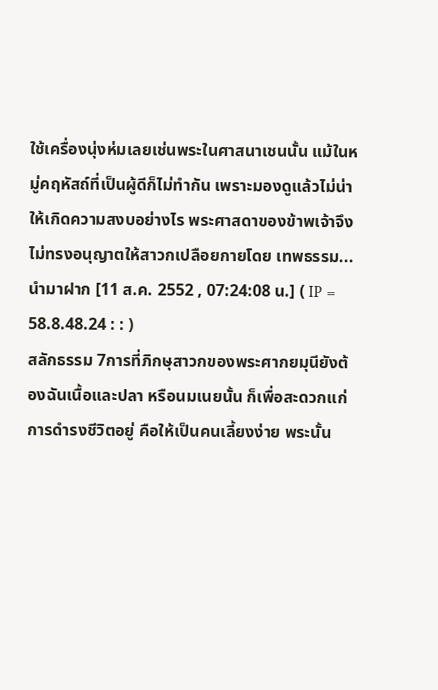ใช้เครื่องนุ่งห่มเลยเช่นพระในศาสนาเชนนั้น แม้ในหมู่คฤหัสถ์ที่เป็นผู้ดีก็ไม่ทำกัน เพราะมองดูแล้วไม่น่าให้เกิดความสงบอย่างไร พระศาสดาของข้าพเจ้าจึงไม่ทรงอนุญาตให้สาวกเปลือยกายโดย เทพธรรม...นำมาฝาก [11 ส.ค. 2552 , 07:24:08 น.] ( IP = 58.8.48.24 : : )
สลักธรรม 7การที่ภิกษุสาวกของพระศากยมุนียังต้องฉันเนื้อและปลา หรือนมเนยนั้น ก็เพื่อสะดวกแก่การดำรงชีวิตอยู่ คือให้เป็นคนเลี้ยงง่าย พระนั้น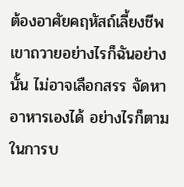ต้องอาศัยคฤหัสถ์เลี้ยงชีพ เขาถวายอย่างไรก็ฉันอย่างนั้น ไม่อาจเลือกสรร จัดหาอาหารเองได้ อย่างไรก็ตาม ในการบ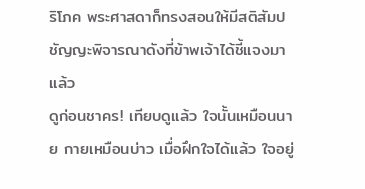ริโภค พระศาสดาก็ทรงสอนให้มีสติสัมปชัญญะพิจารณาดังที่ข้าพเจ้าได้ชี้แจงมาแล้ว
ดูก่อนชาคร! เทียบดูแล้ว ใจนั้นเหมือนนาย กายเหมือนบ่าว เมื่อฝึกใจได้แล้ว ใจอยู่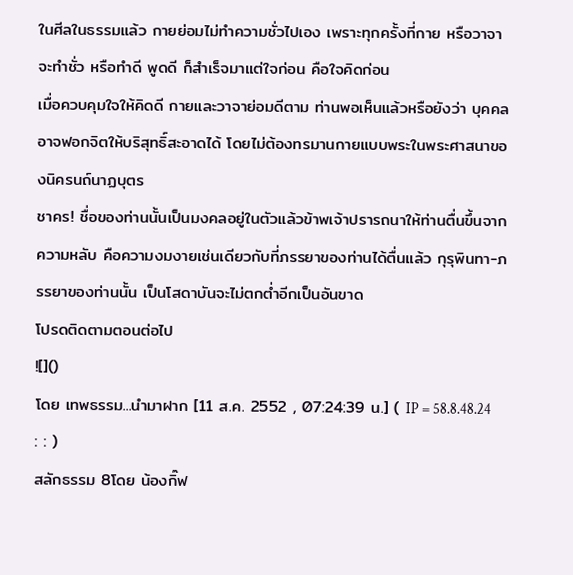ในศีลในธรรมแล้ว กายย่อมไม่ทำความชั่วไปเอง เพราะทุกครั้งที่กาย หรือวาจาจะทำชั่ว หรือทำดี พูดดี ก็สำเร็จมาแต่ใจก่อน คือใจคิดก่อน
เมื่อควบคุมใจให้คิดดี กายและวาจาย่อมดีตาม ท่านพอเห็นแล้วหรือยังว่า บุคคลอาจฟอกจิตให้บริสุทธิ์สะอาดได้ โดยไม่ต้องทรมานกายแบบพระในพระศาสนาของนิครนถ์นาฏบุตร
ชาคร! ชื่อของท่านนั้นเป็นมงคลอยู่ในตัวแล้วข้าพเจ้าปรารถนาให้ท่านตื่นขึ้นจากความหลับ คือความงมงายเช่นเดียวกับที่ภรรยาของท่านได้ตื่นแล้ว กุรุพินทา-ภรรยาของท่านนั้น เป็นโสดาบันจะไม่ตกต่ำอีกเป็นอันขาด
โปรดติดตามตอนต่อไป
![]()
โดย เทพธรรม...นำมาฝาก [11 ส.ค. 2552 , 07:24:39 น.] ( IP = 58.8.48.24 : : )
สลักธรรม 8โดย น้องกิ๊ฟ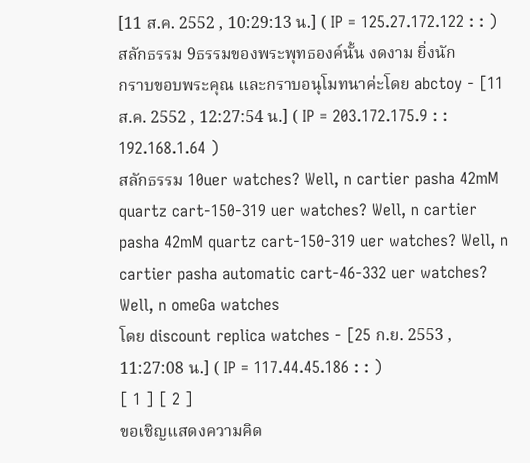[11 ส.ค. 2552 , 10:29:13 น.] ( IP = 125.27.172.122 : : )
สลักธรรม 9ธรรมของพระพุทธองค์นั้น งดงาม ยิ่งนัก
กราบขอบพระคุณ และกราบอนุโมทนาค่ะโดย abctoy - [11 ส.ค. 2552 , 12:27:54 น.] ( IP = 203.172.175.9 : : 192.168.1.64 )
สลักธรรม 10uer watches? Well, n cartier pasha 42mM quartz cart-150-319 uer watches? Well, n cartier pasha 42mM quartz cart-150-319 uer watches? Well, n cartier pasha automatic cart-46-332 uer watches? Well, n omeGa watches
โดย discount replica watches - [25 ก.ย. 2553 , 11:27:08 น.] ( IP = 117.44.45.186 : : )
[ 1 ] [ 2 ]
ขอเชิญแสดงความคิด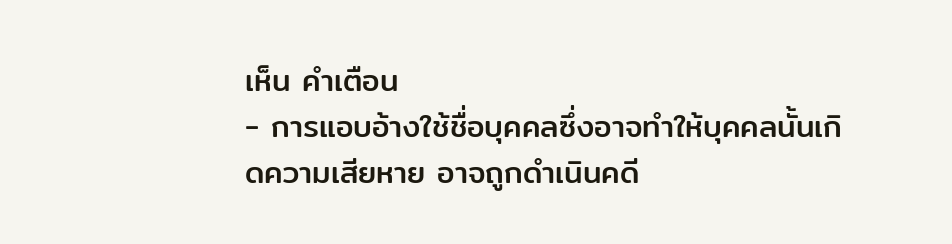เห็น คำเตือน
- การแอบอ้างใช้ชื่อบุคคลซึ่งอาจทำให้บุคคลนั้นเกิดความเสียหาย อาจถูกดำเนินคดี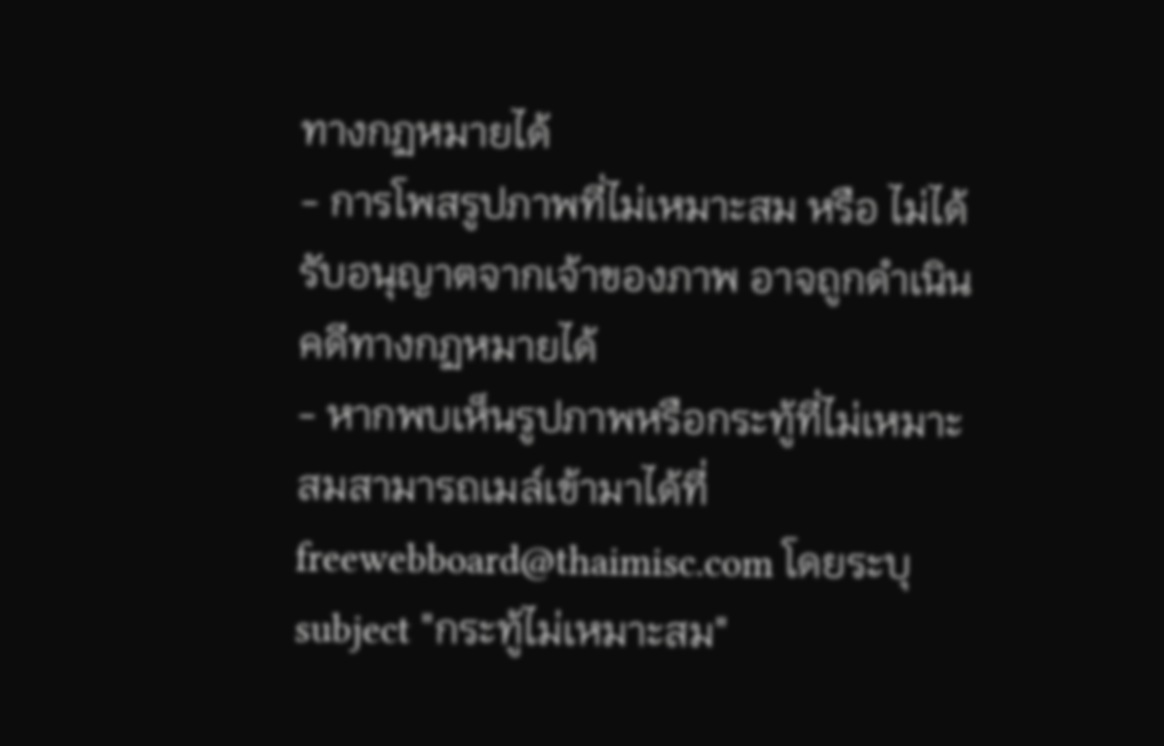ทางกฏหมายได้
- การโพสรูปภาพที่ไม่เหมาะสม หรือ ไม่ได้รับอนุญาตจากเจ้าของภาพ อาจถูกดำเนินคดีทางกฏหมายได้
- หากพบเห็นรูปภาพหรือกระทู้ที่ไม่เหมาะสมสามารถเมล์เข้ามาได้ที่ freewebboard@thaimisc.com โดยระบุ subject "กระทู้ไม่เหมาะสม"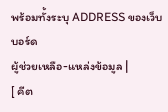พร้อมทั้งระบุ ADDRESS ของเว็บบอร์ด
ผู้ช่วยเหลือ-แหล่งข้อมูล |
[ คีต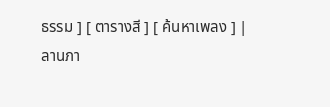ธรรม ] [ ตารางสี ] [ ค้นหาเพลง ] |
ลานภา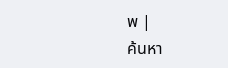พ |
ค้นหา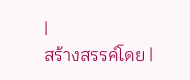|
สร้างสรรค์โดย |